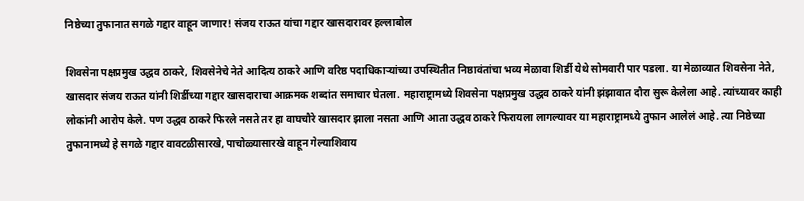निष्ठेच्या तुफानात सगळे गद्दार वाहून जाणार! संजय राऊत यांचा गद्दार खासदारावर हल्लाबोल

शिवसेना पक्षप्रमुख उद्धव ठाकरे, शिवसेनेचे नेते आदित्य ठाकरे आणि वरिष्ठ पदाधिकाऱ्यांच्या उपस्थितीत निष्ठावंतांचा भव्य मेळावा शिर्डी येथे सोमवारी पार पडला. या मेळाव्यात शिवसेना नेते, खासदार संजय राऊत यांनी शिर्डीच्या गद्दार खासदाराचा आक्रमक शब्दांत समाचार घेतला. महाराष्ट्रामध्ये शिवसेना पक्षप्रमुख उद्धव ठाकरे यांनी झंझावात दौरा सुरू केलेला आहे. त्यांच्यावर काही लोकांनी आरोप केले. पण उद्धव ठाकरे फिरले नसते तर हा वाघचौरे खासदार झाला नसता आणि आता उद्धव ठाकरे फिरायला लागल्यावर या महाराष्ट्रामध्ये तुफान आलेलं आहे. त्या निष्ठेच्या तुफानामध्ये हे सगळे गद्दार वावटळीसारखे, पाचोळ्यासारखे वाहून गेल्याशिवाय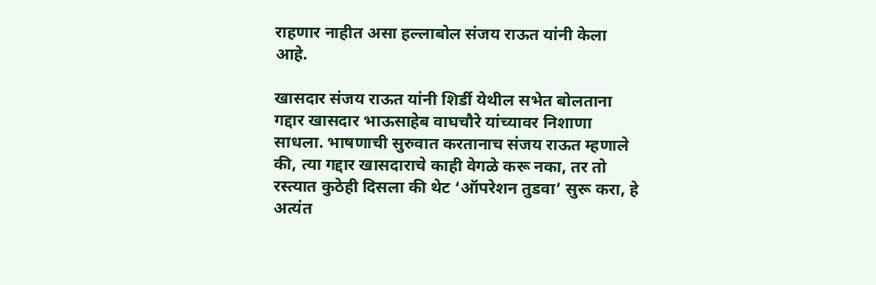राहणार नाहीत असा हल्लाबोल संजय राऊत यांनी केला आहे.

खासदार संजय राऊत यांनी शिर्डी येथील सभेत बोलताना गद्दार खासदार भाऊसाहेब वाघचौरे यांच्यावर निशाणा साधला. भाषणाची सुरुवात करतानाच संजय राऊत म्हणाले की, त्या गद्दार खासदाराचे काही वेगळे करू नका, तर तो रस्त्यात कुठेही दिसला की थेट ‘ऑपरेशन तुडवा’ सुरू करा, हे अत्यंत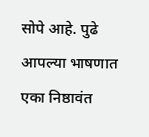सोपे आहे. पुढे आपल्या भाषणात एका निष्ठावंत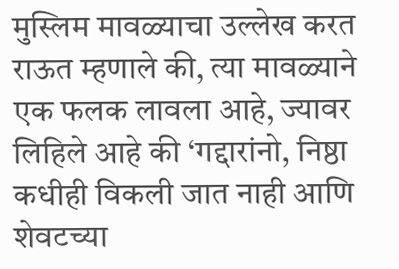मुस्लिम मावळ्याचा उल्लेख करत राऊत म्हणाले की, त्या मावळ्याने एक फलक लावला आहे, ज्यावर लिहिले आहे की ‘गद्दारांनो, निष्ठा कधीही विकली जात नाही आणि शेवटच्या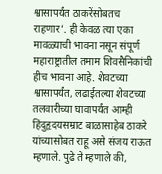श्वासापर्यंत ठाकरेंसोबतच राहणार’. ही केवळ त्या एका मावळ्याची भावना नसून संपूर्ण महाराष्ट्रातील तमाम शिवसैनिकांची हीच भावना आहे. शेवटच्या श्वासापर्यंत, लढाईतल्या शेवटच्या तलवारीच्या घावापर्यंत आम्ही हिंदुहृदयसम्राट बाळासाहेब ठाकरे यांच्यासोबत राहू असे संजय राऊत म्हणाले. पुढे ते म्हणाले की,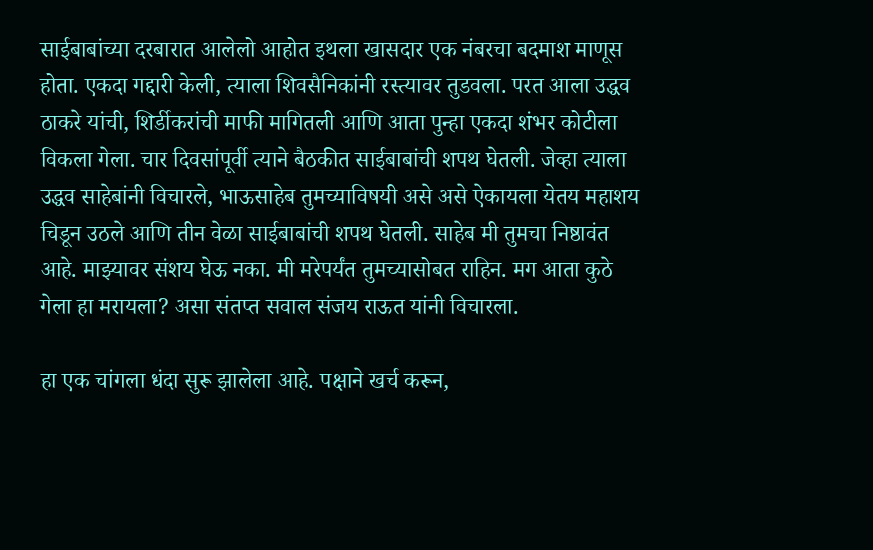साईबाबांच्या दरबारात आलेलो आहोत इथला खासदार एक नंबरचा बदमाश माणूस होता. एकदा गद्दारी केली, त्याला शिवसैनिकांनी रस्त्यावर तुडवला. परत आला उद्धव ठाकरे यांची, शिर्डीकरांची माफी मागितली आणि आता पुन्हा एकदा शंभर कोटीला विकला गेला. चार दिवसांपूर्वी त्याने बैठकीत साईबाबांची शपथ घेतली. जेव्हा त्याला उद्धव साहेबांनी विचारले, भाऊसाहेब तुमच्याविषयी असे असे ऐकायला येतय महाशय चिडून उठले आणि तीन वेळा साईबाबांची शपथ घेतली. साहेब मी तुमचा निष्ठावंत आहे. माझ्यावर संशय घेऊ नका. मी मरेपर्यंत तुमच्यासोबत राहिन. मग आता कुठे गेला हा मरायला? असा संतप्त सवाल संजय राऊत यांनी विचारला.

हा एक चांगला धंदा सुरू झालेला आहे. पक्षाने खर्च करून,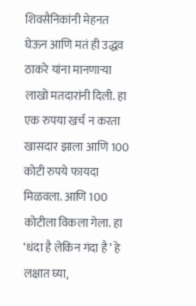शिवसैनिकांनी मेहनत घेऊन आणि मतं ही उद्धव ठाकरे यांना मानणाऱ्या लाखो मतदारांनी दिली. हा एक रुपया खर्च न करता खासदार झाला आणि 100 कोटी रुपये फायदा मिळवला. आणि 100 कोटीला विकला गेला. हा ‘धंदा है लेकिन गंदा है’ हे लक्षात घ्या,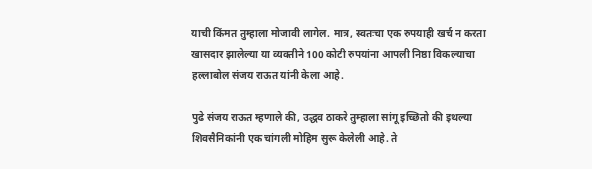याची किंमत तुम्हाला मोजावी लागेल. मात्र, स्वतःचा एक रुपयाही खर्च न करता खासदार झालेल्या या व्यक्तीने 100 कोटी रुपयांना आपली निष्ठा विकल्याचा हल्लाबोल संजय राऊत यांनी केला आहे.

पुढे संजय राऊत म्हणाले की, उद्धव ठाकरे तुम्हाला सांगू इच्छितो की इथल्या शिवसैनिकांनी एक चांगली मोहिम सुरू केलेली आहे. ते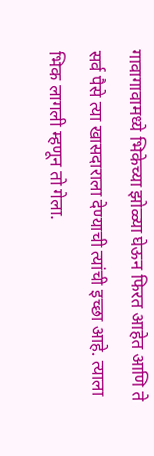गावागावामध्ये भिकेच्या झोळ्या घेऊन फिरत आहेत आणि ते सर्व पैसे त्या खासदाराला देण्याची त्यांची इच्छा आहे. त्याला भिक लागली म्हणून तो गेला.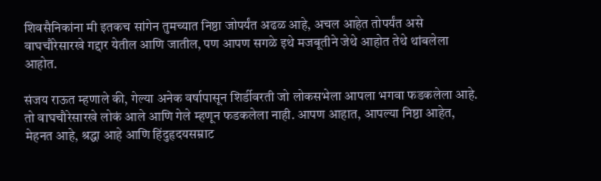शिवसैनिकांना मी इतकच सांगेन तुमच्यात निष्ठा जोपर्यंत अढळ आहे, अचल आहेत तोपर्यंत असे वाघचौरेसारखे गद्दार येतील आणि जातील, पण आपण सगळे इथे मजबूतीने जेथे आहोत तेथे थांबलेला आहोत.

संजय राऊत म्हणाले की, गेल्या अनेक वर्षापासून शिर्डीवरती जो लोकसभेला आपला भगवा फडकलेला आहे. तो वाघचौरेसारखे लोकं आले आणि गेले म्हणून फडकलेला नाही. आपण आहात, आपल्या निष्ठा आहेत, मेहनत आहे, श्रद्धा आहे आणि हिंदुहृदयसम्राट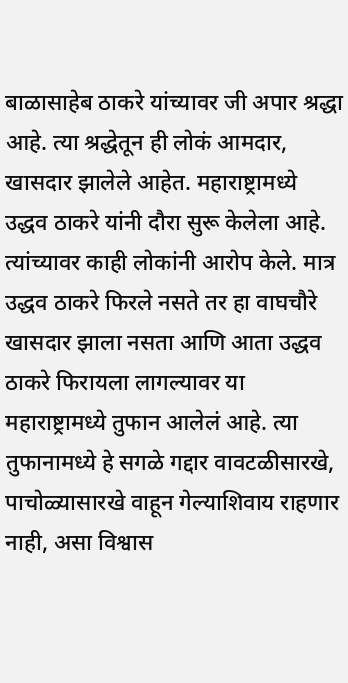बाळासाहेब ठाकरे यांच्यावर जी अपार श्रद्धा आहे. त्या श्रद्धेतून ही लोकं आमदार, खासदार झालेले आहेत. महाराष्ट्रामध्ये उद्धव ठाकरे यांनी दौरा सुरू केलेला आहे. त्यांच्यावर काही लोकांनी आरोप केले. मात्र उद्धव ठाकरे फिरले नसते तर हा वाघचौरे खासदार झाला नसता आणि आता उद्धव ठाकरे फिरायला लागल्यावर या महाराष्ट्रामध्ये तुफान आलेलं आहे. त्या तुफानामध्ये हे सगळे गद्दार वावटळीसारखे, पाचोळ्यासारखे वाहून गेल्याशिवाय राहणार नाही, असा विश्वास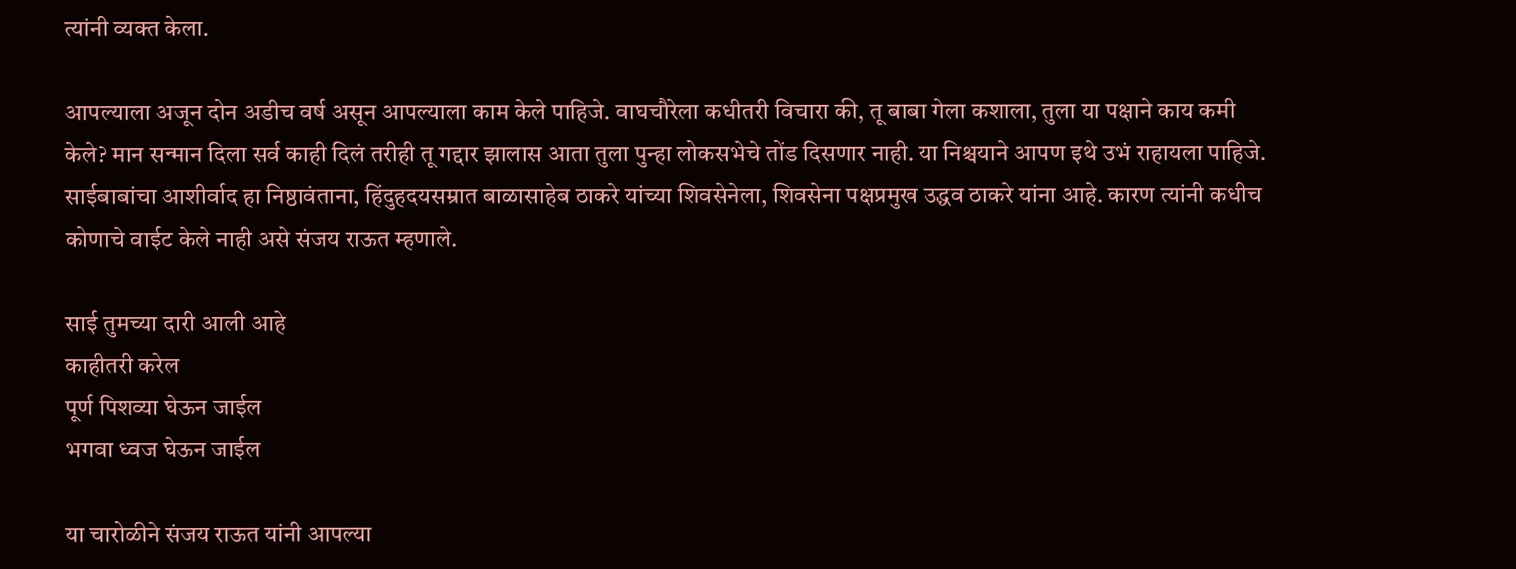त्यांनी व्यक्त केला.

आपल्याला अजून दोन अडीच वर्ष असून आपल्याला काम केले पाहिजे. वाघचौरेला कधीतरी विचारा की, तू बाबा गेला कशाला, तुला या पक्षाने काय कमी केले? मान सन्मान दिला सर्व काही दिलं तरीही तू गद्दार झालास आता तुला पुन्हा लोकसभेचे तोंड दिसणार नाही. या निश्चयाने आपण इथे उभं राहायला पाहिजे. साईबाबांचा आशीर्वाद हा निष्ठावंताना, हिंदुहदयसम्रात बाळासाहेब ठाकरे यांच्या शिवसेनेला, शिवसेना पक्षप्रमुख उद्धव ठाकरे यांना आहे. कारण त्यांनी कधीच कोणाचे वाईट केले नाही असे संजय राऊत म्हणाले.

साई तुमच्या दारी आली आहे
काहीतरी करेल
पूर्ण पिशव्या घेऊन जाईल
भगवा ध्वज घेऊन जाईल

या चारोळीने संजय राऊत यांनी आपल्या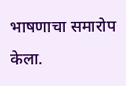भाषणाचा समारोप केला.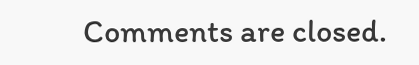Comments are closed.